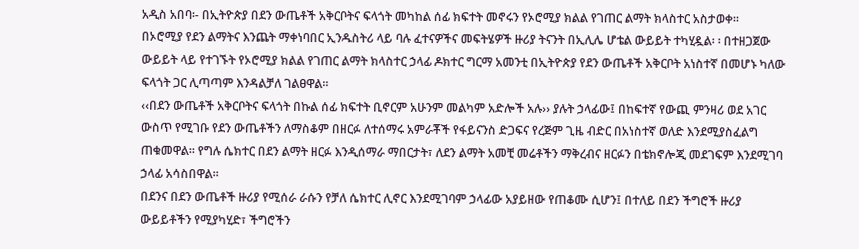አዲስ አበባ፡- በኢትዮጵያ በደን ውጤቶች አቅርቦትና ፍላጎት መካከል ሰፊ ክፍተት መኖሩን የኦሮሚያ ክልል የገጠር ልማት ክላስተር አስታወቀ፡፡
በኦሮሚያ የደን ልማትና እንጨት ማቀነባበር ኢንዱስትሪ ላይ ባሉ ፈተናዎችና መፍትሄዎች ዙሪያ ትናንት በኢሊሌ ሆቴል ውይይት ተካሂዷል፡ ፡ በተዘጋጀው ውይይት ላይ የተገኙት የኦሮሚያ ክልል የገጠር ልማት ክላስተር ኃላፊ ዶክተር ግርማ አመንቲ በኢትዮጵያ የደን ውጤቶች አቅርቦት አነስተኛ በመሆኑ ካለው ፍላጎት ጋር ሊጣጣም እንዳልቻለ ገልፀዋል፡፡
‹‹በደን ውጤቶች አቅርቦትና ፍላጎት በኩል ሰፊ ክፍተት ቢኖርም አሁንም መልካም አድሎች አሉ›› ያሉት ኃላፊው፤ በከፍተኛ የውጪ ምንዛሪ ወደ አገር ውስጥ የሚገቡ የደን ውጤቶችን ለማስቆም በዘርፉ ለተሰማሩ አምራቾች የፋይናንስ ድጋፍና የረጅም ጊዜ ብድር በአነስተኛ ወለድ እንደሚያስፈልግ ጠቁመዋል። የግሉ ሴክተር በደን ልማት ዘርፉ እንዲሰማራ ማበርታት፣ ለደን ልማት አመቺ መሬቶችን ማቅረብና ዘርፉን በቴክኖሎጂ መደገፍም እንደሚገባ ኃላፊ አሳስበዋል፡፡
በደንና በደን ውጤቶች ዙሪያ የሚሰራ ራሱን የቻለ ሴክተር ሊኖር እንደሚገባም ኃላፊው አያይዘው የጠቆሙ ሲሆን፤ በተለይ በደን ችግሮች ዙሪያ ውይይቶችን የሚያካሂድ፣ ችግሮችን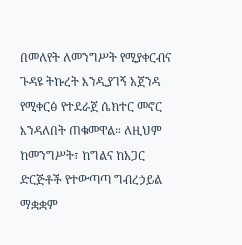በመለየት ለመንግሥት የሚያቀርብና ጉዳዩ ትኩረት እንዲያገኝ አጀንዳ የሚቀርፅ የተደራጀ ሴክተር መኖር እንዳለበት ጠቁመዋል። ለዚህም ከመንግሥት፣ ከግልና ከአጋር ድርጅቶች የተውጣጣ ግብረኃይል ማቋቋም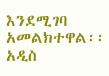እንደሚገባ አመልክተዋል፡፡
አዲስ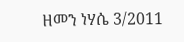ዘመን ነሃሴ 3/2011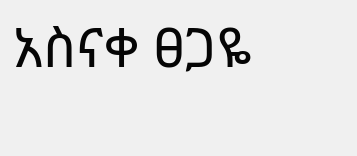አስናቀ ፀጋዬ